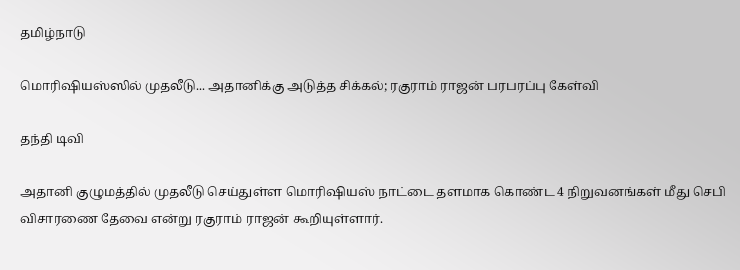தமிழ்நாடு

மொரிஷியஸ்ஸில் முதலீடு... அதானிக்கு அடுத்த சிக்கல்; ரகுராம் ராஜன் பரபரப்பு கேள்வி

தந்தி டிவி

அதானி குழுமத்தில் முதலீடு செய்துள்ள மொரிஷியஸ் நாட்டை தளமாக கொண்ட 4 நிறுவனங்கள் மீது செபி விசாரணை தேவை என்று ரகுராம் ராஜன் கூறியுள்ளார்.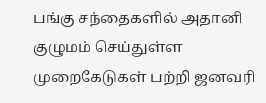பங்கு சந்தைகளில் அதானி குழுமம் செய்துள்ள முறைகேடுகள் பற்றி ஜனவரி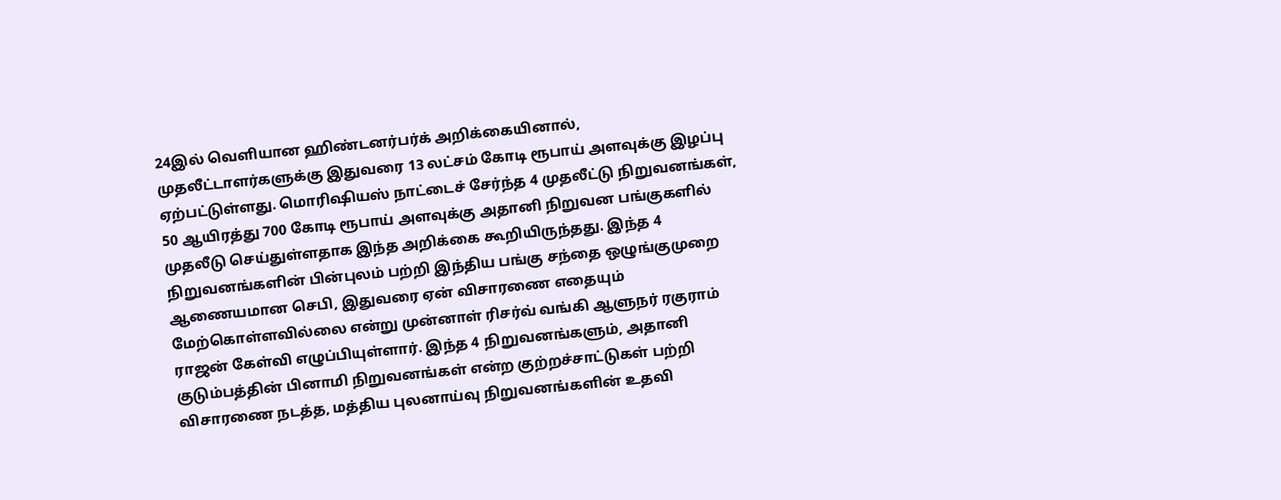24இல் வெளியான ஹிண்டனர்பர்க் அறிக்கையினால், முதலீட்டாளர்களுக்கு இதுவரை 13 லட்சம் கோடி ரூபாய் அளவுக்கு இழப்பு ஏற்பட்டுள்ளது. மொரிஷியஸ் நாட்டைச் சேர்ந்த 4 முதலீட்டு நிறுவனங்கள், 50 ஆயிரத்து 700 கோடி ரூபாய் அளவுக்கு அதானி நிறுவன பங்குகளில் முதலீடு செய்துள்ளதாக இந்த அறிக்கை கூறியிருந்தது. இந்த 4 நிறுவனங்களின் பின்புலம் பற்றி இந்திய பங்கு சந்தை ஒழுங்குமுறை ஆணையமான செபி, இதுவரை ஏன் விசாரணை எதையும் மேற்கொள்ளவில்லை என்று முன்னாள் ரிசர்வ் வங்கி ஆளுநர் ரகுராம் ராஜன் கேள்வி எழுப்பியுள்ளார். இந்த 4 நிறுவனங்களும், அதானி குடும்பத்தின் பினாமி நிறுவனங்கள் என்ற குற்றச்சாட்டுகள் பற்றி விசாரணை நடத்த, மத்திய புலனாய்வு நிறுவனங்களின் உதவி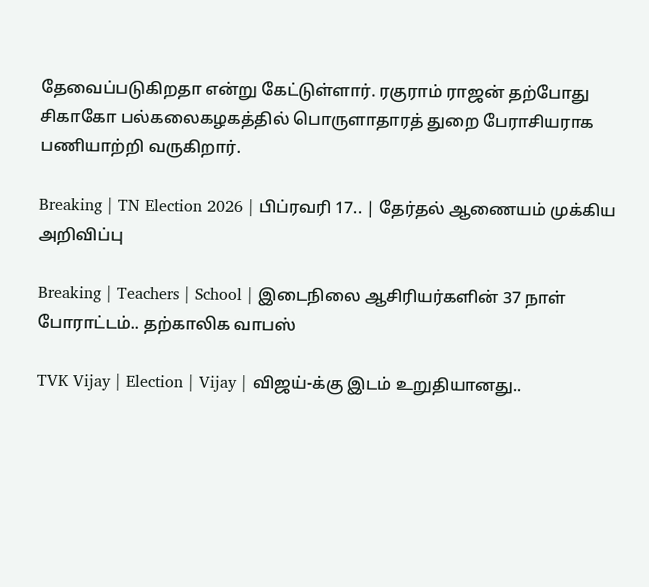தேவைப்படுகிறதா என்று கேட்டுள்ளார். ரகுராம் ராஜன் தற்போது சிகாகோ பல்கலைகழகத்தில் பொருளாதாரத் துறை பேராசியராக பணியாற்றி வருகிறார்.

Breaking | TN Election 2026 | பிப்ரவரி 17.. | தேர்தல் ஆணையம் முக்கிய அறிவிப்பு

Breaking | Teachers | School | இடைநிலை ஆசிரியர்களின் 37 நாள் போராட்டம்.. தற்காலிக வாபஸ்

TVK Vijay | Election | Vijay | விஜய்-க்கு இடம் உறுதியானது..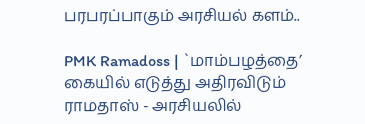பரபரப்பாகும் அரசியல் களம்..

PMK Ramadoss | `மாம்பழத்தை’ கையில் எடுத்து அதிரவிடும் ராமதாஸ் - அரசியலில்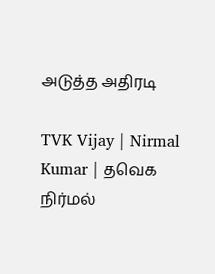அடுத்த அதிரடி

TVK Vijay | Nirmal Kumar | தவெக நிர்மல்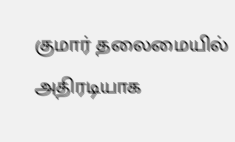குமார் தலைமையில் அதிரடியாக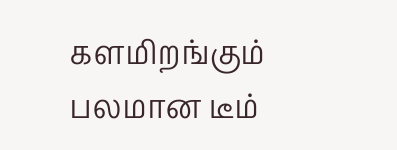களமிறங்கும் பலமான டீம்